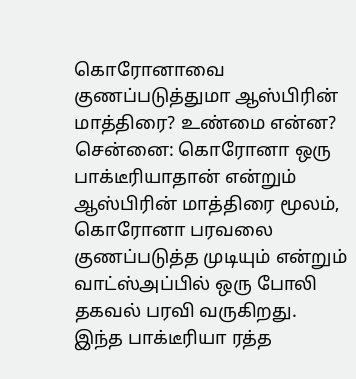கொரோனாவை குணப்படுத்துமா ஆஸ்பிரின் மாத்திரை? உண்மை என்ன?
சென்னை: கொரோனா ஒரு பாக்டீரியாதான் என்றும் ஆஸ்பிரின் மாத்திரை மூலம், கொரோனா பரவலை குணப்படுத்த முடியும் என்றும் வாட்ஸ்அப்பில் ஒரு போலி தகவல் பரவி வருகிறது.
இந்த பாக்டீரியா ரத்த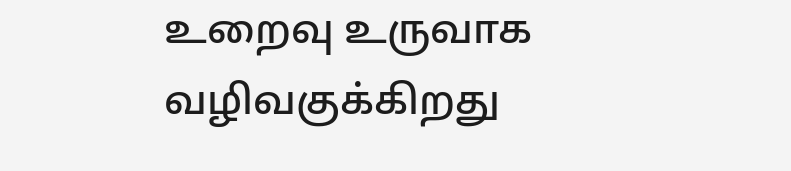உறைவு உருவாக வழிவகுக்கிறது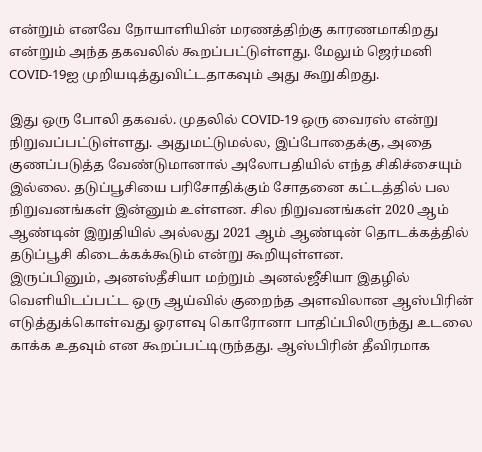என்றும் எனவே நோயாளியின் மரணத்திற்கு காரணமாகிறது என்றும் அந்த தகவலில் கூறப்பட்டுள்ளது. மேலும் ஜெர்மனி COVID-19ஐ முறியடித்துவிட்டதாகவும் அது கூறுகிறது.

இது ஒரு போலி தகவல். முதலில் COVID-19 ஒரு வைரஸ் என்று நிறுவப்பட்டுள்ளது. அதுமட்டுமல்ல, இப்போதைக்கு, அதை குணப்படுத்த வேண்டுமானால் அலோபதியில் எந்த சிகிச்சையும் இல்லை. தடுப்பூசியை பரிசோதிக்கும் சோதனை கட்டத்தில் பல நிறுவனங்கள் இன்னும் உள்ளன. சில நிறுவனங்கள் 2020 ஆம் ஆண்டின் இறுதியில் அல்லது 2021 ஆம் ஆண்டின் தொடக்கத்தில் தடுப்பூசி கிடைக்கக்கூடும் என்று கூறியுள்ளன.
இருப்பினும், அனஸ்தீசியா மற்றும் அனல்ஜீசியா இதழில் வெளியிடப்பட்ட ஒரு ஆய்வில் குறைந்த அளவிலான ஆஸ்பிரின் எடுத்துக்கொள்வது ஓரளவு கொரோனா பாதிப்பிலிருந்து உடலை காக்க உதவும் என கூறப்பட்டிருந்தது. ஆஸ்பிரின் தீவிரமாக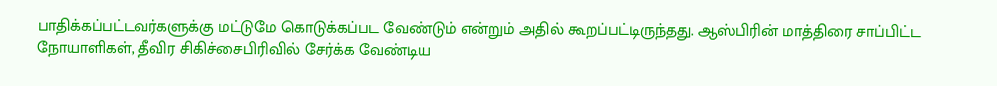பாதிக்கப்பட்டவர்களுக்கு மட்டுமே கொடுக்கப்பட வேண்டும் என்றும் அதில் கூறப்பட்டிருந்தது. ஆஸ்பிரின் மாத்திரை சாப்பிட்ட நோயாளிகள், தீவிர சிகிச்சைபிரிவில் சேர்க்க வேண்டிய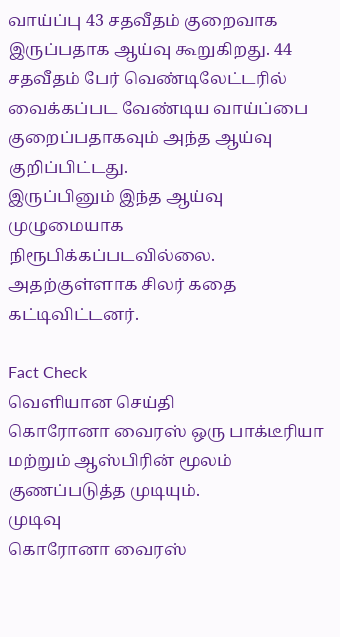வாய்ப்பு 43 சதவீதம் குறைவாக இருப்பதாக ஆய்வு கூறுகிறது. 44 சதவீதம் பேர் வெண்டிலேட்டரில் வைக்கப்பட வேண்டிய வாய்ப்பை குறைப்பதாகவும் அந்த ஆய்வு குறிப்பிட்டது.
இருப்பினும் இந்த ஆய்வு முழுமையாக நிரூபிக்கப்படவில்லை. அதற்குள்ளாக சிலர் கதை கட்டிவிட்டனர்.

Fact Check
வெளியான செய்தி
கொரோனா வைரஸ் ஒரு பாக்டீரியா மற்றும் ஆஸ்பிரின் மூலம் குணப்படுத்த முடியும்.
முடிவு
கொரோனா வைரஸ்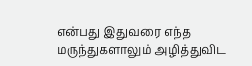என்பது இதுவரை எந்த மருந்துகளாலும் அழித்துவிட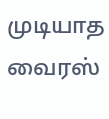முடியாத வைரஸ்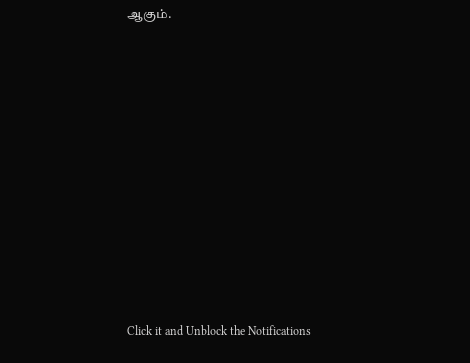ஆகும்.












Click it and Unblock the Notifications